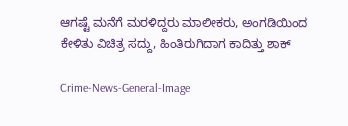ಆಗಷ್ಟೆ ಮನೆಗೆ ಮರಳಿದ್ದರು ಮಾಲೀಕರು, ಅಂಗಡಿಯಿಂದ ಕೇಳಿತು ವಿಚಿತ್ರ ಸದ್ದು, ಹಿಂತಿರುಗಿದಾಗ ಕಾದಿತ್ತು ಶಾಕ್‌

Crime-News-General-Image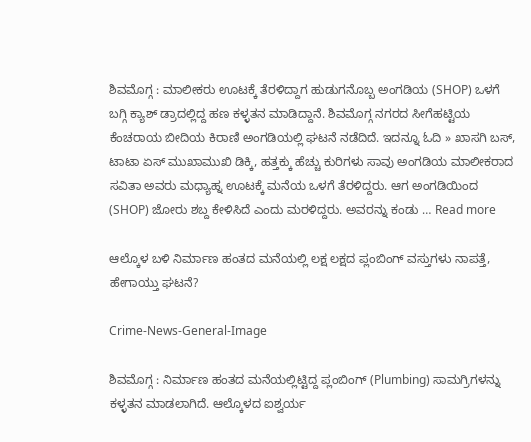ಶಿವಮೊಗ್ಗ : ಮಾಲೀಕರು ಊಟಕ್ಕೆ ತೆರಳಿದ್ದಾಗ ಹುಡುಗನೊಬ್ಬ ಅಂಗಡಿಯ (SHOP) ಒಳಗೆ ಬಗ್ಗಿ ಕ್ಯಾಶ್‌ ಡ್ರಾದಲ್ಲಿದ್ದ ಹಣ ಕಳ್ಳತನ ಮಾಡಿದ್ದಾನೆ. ಶಿವಮೊಗ್ಗ ನಗರದ ಸೀಗೆಹಟ್ಟಿಯ ಕೆಂಚರಾಯ ಬೀದಿಯ ಕಿರಾಣಿ ಅಂಗಡಿಯಲ್ಲಿ ಘಟನೆ ನಡೆದಿದೆ. ಇದನ್ನೂ ಓದಿ » ಖಾಸಗಿ ಬಸ್‌, ಟಾಟಾ ಏಸ್‌ ಮುಖಾಮುಖಿ ಡಿಕ್ಕಿ, ಹತ್ತಕ್ಕು ಹೆಚ್ಚು ಕುರಿಗಳು ಸಾವು ಅಂಗಡಿಯ ಮಾಲೀಕರಾದ ಸವಿತಾ ಅವರು ಮಧ್ಯಾಹ್ನ ಊಟಕ್ಕೆ ಮನೆಯ ಒಳಗೆ ತೆರಳಿದ್ದರು. ಆಗ ಅಂಗಡಿಯಿಂದ (SHOP) ಜೋರು ಶಬ್ದ ಕೇಳಿಸಿದೆ ಎಂದು ಮರಳಿದ್ದರು. ಅವರನ್ನು ಕಂಡು … Read more

ಆಲ್ಕೊಳ ಬಳಿ ನಿರ್ಮಾಣ ಹಂತದ ಮನೆಯಲ್ಲಿ ಲಕ್ಷ ಲಕ್ಷದ ಪ್ಲಂಬಿಂಗ್‌ ವಸ್ತುಗಳು ನಾಪತ್ತೆ, ಹೇಗಾಯ್ತು ಘಟನೆ?

Crime-News-General-Image

ಶಿವಮೊಗ್ಗ : ನಿರ್ಮಾಣ ಹಂತದ ಮನೆಯಲ್ಲಿಟ್ಟಿದ್ದ ಪ್ಲಂಬಿಂಗ್‌ (Plumbing) ಸಾಮಗ್ರಿಗಳನ್ನು ಕಳ್ಳತನ ಮಾಡಲಾಗಿದೆ. ಆಲ್ಕೊಳದ ಐಶ್ವರ್ಯ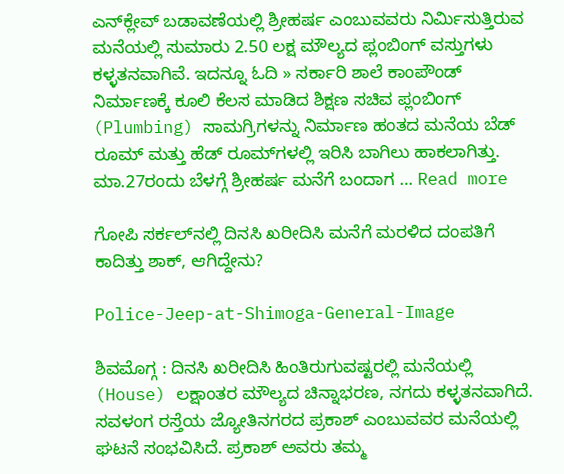ಎನ್‌ಕ್ಲೇವ್‌ ಬಡಾವಣೆಯಲ್ಲಿ ಶ್ರೀಹರ್ಷ ಎಂಬುವವರು ನಿರ್ಮಿಸುತ್ತಿರುವ ಮನೆಯಲ್ಲಿ ಸುಮಾರು 2.50 ಲಕ್ಷ ಮೌಲ್ಯದ ಪ್ಲಂಬಿಂಗ್‌ ವಸ್ತುಗಳು ಕಳ್ಳತನವಾಗಿವೆ. ಇದನ್ನೂ ಓದಿ » ಸರ್ಕಾರಿ ಶಾಲೆ ಕಾಂಪೌಂಡ್‌ ನಿರ್ಮಾಣಕ್ಕೆ ಕೂಲಿ ಕೆಲಸ ಮಾಡಿದ ಶಿಕ್ಷಣ ಸಚಿವ ಪ್ಲಂಬಿಂಗ್‌ (Plumbing) ಸಾಮಗ್ರಿಗಳನ್ನು ನಿರ್ಮಾಣ ಹಂತದ ಮನೆಯ ಬೆಡ್‌ ರೂಮ್‌ ಮತ್ತು ಹೆಡ್‌ ರೂಮ್‌ಗಳಲ್ಲಿ ಇರಿಸಿ ಬಾಗಿಲು ಹಾಕಲಾಗಿತ್ತು. ಮಾ.27ರಂದು ಬೆಳಗ್ಗೆ ಶ್ರೀಹರ್ಷ ಮನೆಗೆ ಬಂದಾಗ … Read more

ಗೋಪಿ ಸರ್ಕಲ್‌ನಲ್ಲಿ ದಿನಸಿ ಖರೀದಿಸಿ ಮನೆಗೆ ಮರಳಿದ ದಂಪತಿಗೆ ಕಾದಿತ್ತು ಶಾಕ್‌, ಆಗಿದ್ದೇನು?

Police-Jeep-at-Shimoga-General-Image

ಶಿವಮೊಗ್ಗ : ದಿನಸಿ ಖರೀದಿಸಿ ಹಿಂತಿರುಗುವಷ್ಟರಲ್ಲಿ ಮನೆಯಲ್ಲಿ (House) ಲಕ್ಷಾಂತರ ಮೌಲ್ಯದ ಚಿನ್ನಾಭರಣ, ನಗದು ಕಳ್ಳತನವಾಗಿದೆ. ಸವಳಂಗ ರಸ್ತೆಯ ಜ್ಯೋತಿನಗರದ ಪ್ರಕಾಶ್‌ ಎಂಬುವವರ ಮನೆಯಲ್ಲಿ ಘಟನೆ ಸಂಭವಿಸಿದೆ. ಪ್ರಕಾಶ್‌ ಅವರು ತಮ್ಮ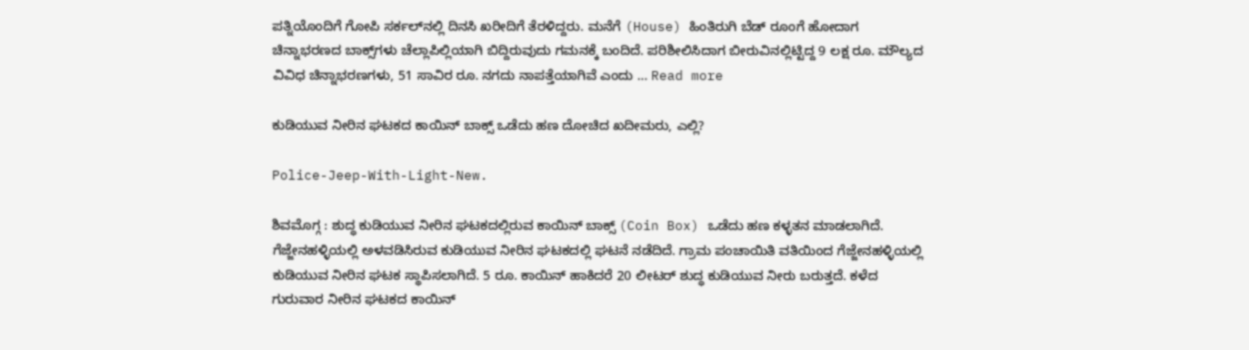ಪತ್ನಿಯೊಂದಿಗೆ ಗೋಪಿ ಸರ್ಕಲ್‌ನಲ್ಲಿ ದಿನಸಿ ಖರೀದಿಗೆ ತೆರಳಿದ್ದರು. ಮನೆಗೆ (House) ಹಿಂತಿರುಗಿ ಬೆಡ್‌ ರೂಂಗೆ ಹೋದಾಗ ಚಿನ್ನಾಭರಣದ ಬಾಕ್ಸ್‌ಗಳು ಚೆಲ್ಲಾಪಿಲ್ಲಿಯಾಗಿ ಬಿದ್ದಿರುವುದು ಗಮನಕ್ಕೆ ಬಂದಿದೆ. ಪರಿಶೀಲಿಸಿದಾಗ ಬೀರುವಿನಲ್ಲಿಟ್ಟಿದ್ದ 9 ಲಕ್ಷ ರೂ. ಮೌಲ್ಯದ ವಿವಿಧ ಚಿನ್ನಾಭರಣಗಳು, 51 ಸಾವಿರ ರೂ. ನಗದು ನಾಪತ್ತೆಯಾಗಿವೆ ಎಂದು … Read more

ಕುಡಿಯುವ ನೀರಿನ ಘಟಕದ ಕಾಯಿನ್‌ ಬಾಕ್ಸ್‌ ಒಡೆದು ಹಣ ದೋಚಿದ ಖದೀಮರು, ಎಲ್ಲಿ?

Police-Jeep-With-Light-New.

ಶಿವಮೊಗ್ಗ : ಶುದ್ಧ ಕುಡಿಯುವ ನೀರಿನ ಘಟಕದಲ್ಲಿರುವ ಕಾಯಿನ್‌ ಬಾಕ್ಸ್‌ (Coin Box) ಒಡೆದು ಹಣ ಕಳ್ಳತನ ಮಾಡಲಾಗಿದೆ. ಗೆಜ್ಜೇನಹಳ್ಳಿಯಲ್ಲಿ ಅಳವಡಿಸಿರುವ ಕುಡಿಯುವ ನೀರಿನ ಘಟಕದಲ್ಲಿ ಘಟನೆ ನಡೆದಿದೆ. ಗ್ರಾಮ ಪಂಚಾಯಿತಿ ವತಿಯಿಂದ ಗೆಜ್ಜೇನಹಳ್ಳಿಯಲ್ಲಿ ಕುಡಿಯುವ ನೀರಿನ ಘಟಕ ಸ್ಥಾಪಿಸಲಾಗಿದೆ. 5 ರೂ. ಕಾಯಿನ್‌ ಹಾಕಿದರೆ 20 ಲೀಟರ್‌ ಶುದ್ಧ ಕುಡಿಯುವ ನೀರು ಬರುತ್ತದೆ. ಕಳೆದ ಗುರುವಾರ ನೀರಿನ ಘಟಕದ ಕಾಯಿನ್‌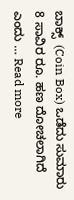ಬಾಕ್ಸ್‌  (Coin Box) ಒಡೆದು ಸುಮಾರು 8 ಸಾವಿರ ರೂ. ಹಣ ದೋಚಲಾಗಿದೆ ಎಂದು … Read more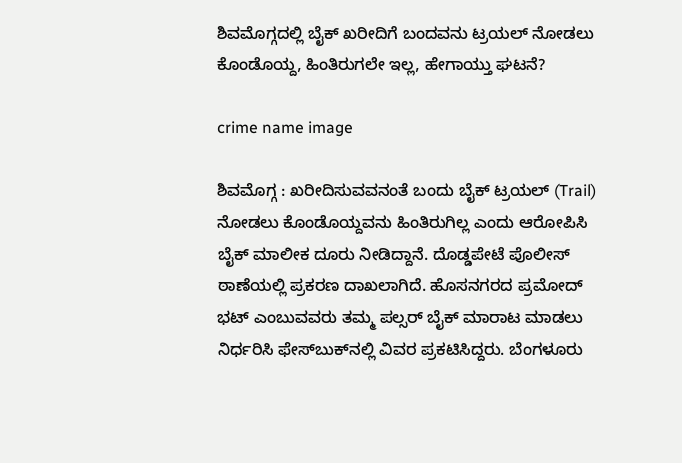ಶಿವಮೊಗ್ಗದಲ್ಲಿ ಬೈಕ್‌ ಖರೀದಿಗೆ ಬಂದವನು ಟ್ರಯಲ್‌ ನೋಡಲು ಕೊಂಡೊಯ್ದ, ಹಿಂತಿರುಗಲೇ ಇಲ್ಲ, ಹೇಗಾಯ್ತು ಘಟನೆ?

crime name image

ಶಿವಮೊಗ್ಗ : ಖರೀದಿಸುವವನಂತೆ ಬಂದು ಬೈಕ್‌ ಟ್ರಯಲ್‌ (Trail) ನೋಡಲು ಕೊಂಡೊಯ್ದವನು ಹಿಂತಿರುಗಿಲ್ಲ ಎಂದು ಆರೋಪಿಸಿ ಬೈಕ್‌ ಮಾಲೀಕ ದೂರು ನೀಡಿದ್ದಾನೆ. ದೊಡ್ಡಪೇಟೆ ಪೊಲೀಸ್‌ ಠಾಣೆಯಲ್ಲಿ ಪ್ರಕರಣ ದಾಖಲಾಗಿದೆ. ಹೊಸನಗರದ ಪ್ರಮೋದ್‌ ಭಟ್‌ ಎಂಬುವವರು ತಮ್ಮ ಪಲ್ಸರ್‌ ಬೈಕ್‌ ಮಾರಾಟ ಮಾಡಲು ನಿರ್ಧರಿಸಿ ಫೇಸ್‌ಬುಕ್‌ನಲ್ಲಿ ವಿವರ ಪ್ರಕಟಿಸಿದ್ದರು. ಬೆಂಗಳೂರು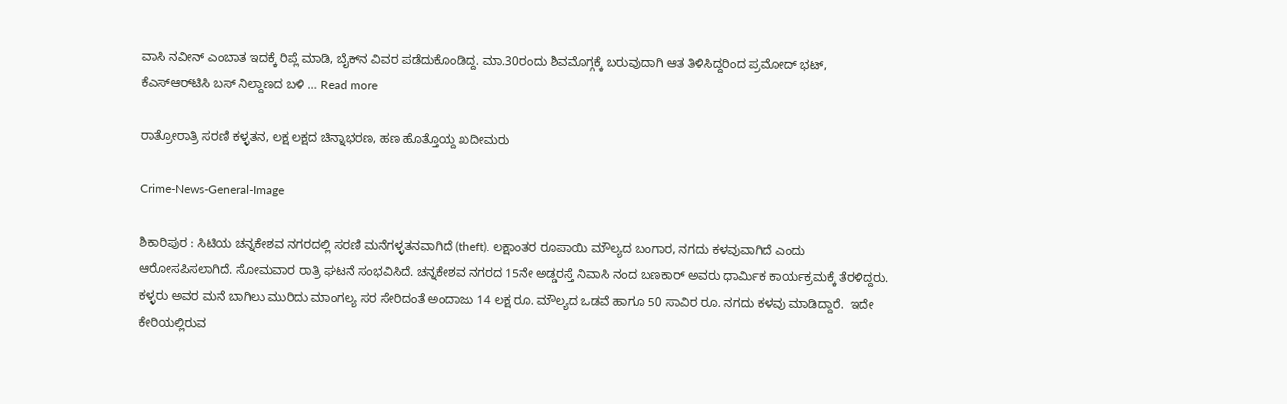ವಾಸಿ ನವೀನ್‌ ಎಂಬಾತ ಇದಕ್ಕೆ ರಿಪ್ಲೆ ಮಾಡಿ, ಬೈಕ್‌ನ ವಿವರ ಪಡೆದುಕೊಂಡಿದ್ದ. ಮಾ.30ರಂದು ಶಿವಮೊಗ್ಗಕ್ಕೆ ಬರುವುದಾಗಿ ಆತ ತಿಳಿಸಿದ್ದರಿಂದ ಪ್ರಮೋದ್‌ ಭಟ್‌, ಕೆಎಸ್‌ಆರ್‌ಟಿಸಿ ಬಸ್‌ ನಿಲ್ದಾಣದ ಬಳಿ … Read more

ರಾತ್ರೋರಾತ್ರಿ ಸರಣಿ ಕಳ್ಳತನ, ಲಕ್ಷ ಲಕ್ಷದ ಚಿನ್ನಾಭರಣ, ಹಣ ಹೊತ್ತೊಯ್ದ ಖದೀಮರು

Crime-News-General-Image

ಶಿಕಾರಿಪುರ : ಸಿಟಿಯ ಚನ್ನಕೇಶವ ನಗರದಲ್ಲಿ ಸರಣಿ ಮನೆಗಳ್ಳತನವಾಗಿದೆ (theft). ಲಕ್ಷಾಂತರ ರೂಪಾಯಿ ಮೌಲ್ಯದ ಬಂಗಾರ, ನಗದು ಕಳವುವಾಗಿದೆ ಎಂದು ಆರೋಸಪಿಸಲಾಗಿದೆ. ಸೋಮವಾರ ರಾತ್ರಿ ಘಟನೆ ಸಂಭವಿಸಿದೆ. ಚನ್ನಕೇಶವ ನಗರದ 15ನೇ ಅಡ್ಡರಸ್ತೆ ನಿವಾಸಿ ನಂದ ಬಣಕಾರ್ ಅವರು ಧಾರ್ಮಿಕ ಕಾರ್ಯಕ್ರಮಕ್ಕೆ ತೆರಳಿದ್ದರು. ಕಳ್ಳರು ಅವರ ಮನೆ ಬಾಗಿಲು ಮುರಿದು ಮಾಂಗಲ್ಯ ಸರ ಸೇರಿದಂತೆ ಅಂದಾಜು 14 ಲಕ್ಷ ರೂ. ಮೌಲ್ಯದ ಒಡವೆ ಹಾಗೂ 50 ಸಾವಿರ ರೂ. ನಗದು ಕಳವು ಮಾಡಿದ್ದಾರೆ.  ಇದೇ ಕೇರಿಯಲ್ಲಿರುವ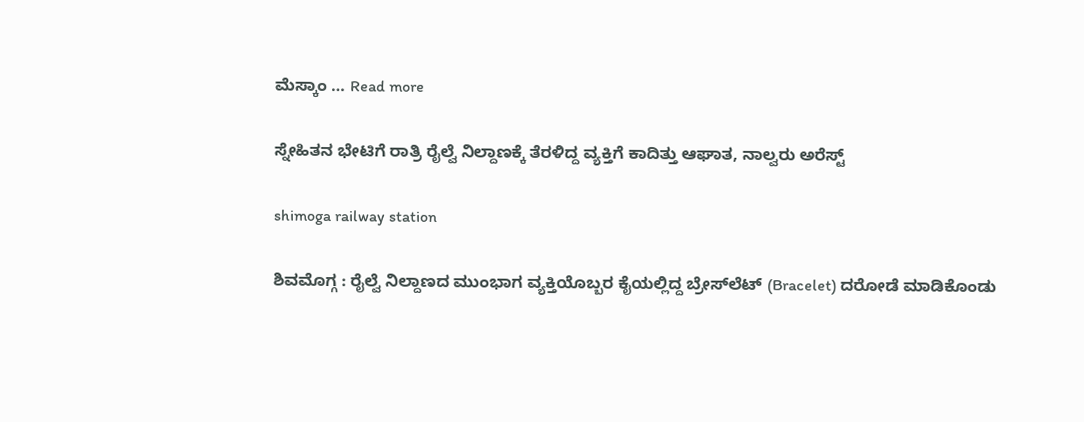ಮೆಸ್ಕಾಂ … Read more

ಸ್ನೇಹಿತನ ಭೇಟಿಗೆ ರಾತ್ರಿ ರೈಲ್ವೆ ನಿಲ್ದಾಣಕ್ಕೆ ತೆರಳಿದ್ದ ವ್ಯಕ್ತಿಗೆ ಕಾದಿತ್ತು ಆಘಾತ, ನಾಲ್ವರು ಅರೆಸ್ಟ್‌

shimoga railway station

ಶಿವಮೊಗ್ಗ : ರೈಲ್ವೆ ನಿಲ್ದಾಣದ ಮುಂಭಾಗ ವ್ಯಕ್ತಿಯೊಬ್ಬರ ಕೈಯಲ್ಲಿದ್ದ ಬ್ರೇಸ್‌ಲೆಟ್‌ (Bracelet) ದರೋಡೆ ಮಾಡಿಕೊಂಡು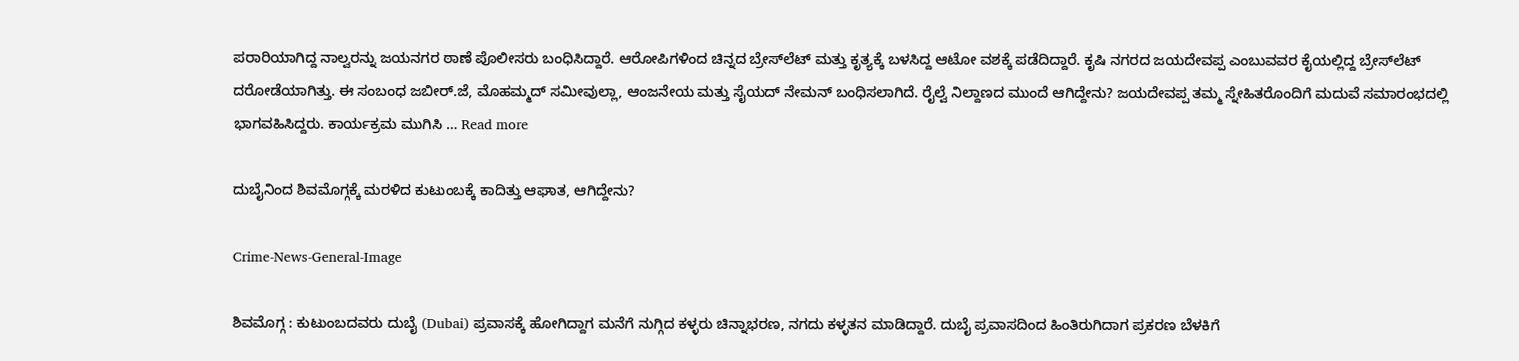ಪರಾರಿಯಾಗಿದ್ದ ನಾಲ್ವರನ್ನು ಜಯನಗರ ಠಾಣೆ ಪೊಲೀಸರು ಬಂಧಿಸಿದ್ದಾರೆ. ಆರೋಪಿಗಳಿಂದ ಚಿನ್ನದ ಬ್ರೇಸ್‌ಲೆಟ್‌ ಮತ್ತು ಕೃತ್ಯಕ್ಕೆ ಬಳಸಿದ್ದ ಆಟೋ ವಶಕ್ಕೆ ಪಡೆದಿದ್ದಾರೆ. ಕೃಷಿ ನಗರದ ಜಯದೇವಪ್ಪ ಎಂಬುವವರ ಕೈಯಲ್ಲಿದ್ದ ಬ್ರೇಸ್‌ಲೆಟ್‌ ದರೋಡೆಯಾಗಿತ್ತು. ಈ ಸಂಬಂಧ ಜಬೀರ್‌.ಜೆ, ಮೊಹಮ್ಮದ್‌ ಸಮೀವುಲ್ಲಾ, ಆಂಜನೇಯ ಮತ್ತು ಸೈಯದ್‌ ನೇಮನ್‌ ಬಂಧಿಸಲಾಗಿದೆ. ರೈಲ್ವೆ ನಿಲ್ದಾಣದ ಮುಂದೆ ಆಗಿದ್ದೇನು? ಜಯದೇವಪ್ಪ ತಮ್ಮ ಸ್ನೇಹಿತರೊಂದಿಗೆ ಮದುವೆ ಸಮಾರಂಭದಲ್ಲಿ ಭಾಗವಹಿಸಿದ್ದರು. ಕಾರ್ಯಕ್ರಮ ಮುಗಿಸಿ … Read more

ದುಬೈನಿಂದ ಶಿವಮೊಗ್ಗಕ್ಕೆ ಮರಳಿದ ಕುಟುಂಬಕ್ಕೆ ಕಾದಿತ್ತು ಆಘಾತ, ಆಗಿದ್ದೇನು?

Crime-News-General-Image

ಶಿವಮೊಗ್ಗ : ಕುಟುಂಬದವರು ದುಬೈ (Dubai) ಪ್ರವಾಸಕ್ಕೆ ಹೋಗಿದ್ದಾಗ ಮನೆಗೆ ನುಗ್ಗಿದ ಕಳ್ಳರು ಚಿನ್ನಾಭರಣ, ನಗದು ಕಳ್ಳತನ ಮಾಡಿದ್ದಾರೆ. ದುಬೈ ಪ್ರವಾಸದಿಂದ ಹಿಂತಿರುಗಿದಾಗ ಪ್ರಕರಣ ಬೆಳಕಿಗೆ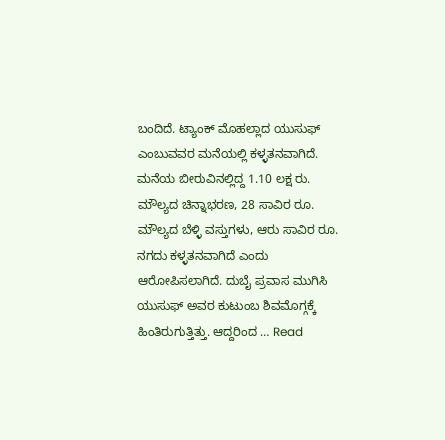ಬಂದಿದೆ. ಟ್ಯಾಂಕ್‌ ಮೊಹಲ್ಲಾದ ಯುಸುಫ್‌ ಎಂಬುವವರ ಮನೆಯಲ್ಲಿ ಕಳ್ಳತನವಾಗಿದೆ. ಮನೆಯ ಬೀರುವಿನಲ್ಲಿದ್ದ 1.10 ಲಕ್ಷ ರು. ಮೌಲ್ಯದ ಚಿನ್ನಾಭರಣ, 28 ಸಾವಿರ ರೂ. ಮೌಲ್ಯದ ಬೆಳ್ಳಿ ವಸ್ತುಗಳು, ಆರು ಸಾವಿರ ರೂ. ನಗದು ಕಳ್ಳತನವಾಗಿದೆ ಎಂದು ಆರೋಪಿಸಲಾಗಿದೆ. ದುಬೈ ಪ್ರವಾಸ ಮುಗಿಸಿ ಯುಸುಫ್‌ ಅವರ ಕುಟುಂಬ ಶಿವಮೊಗ್ಗಕ್ಕೆ ಹಿಂತಿರುಗುತ್ತಿತ್ತು. ಆದ್ದರಿಂದ … Read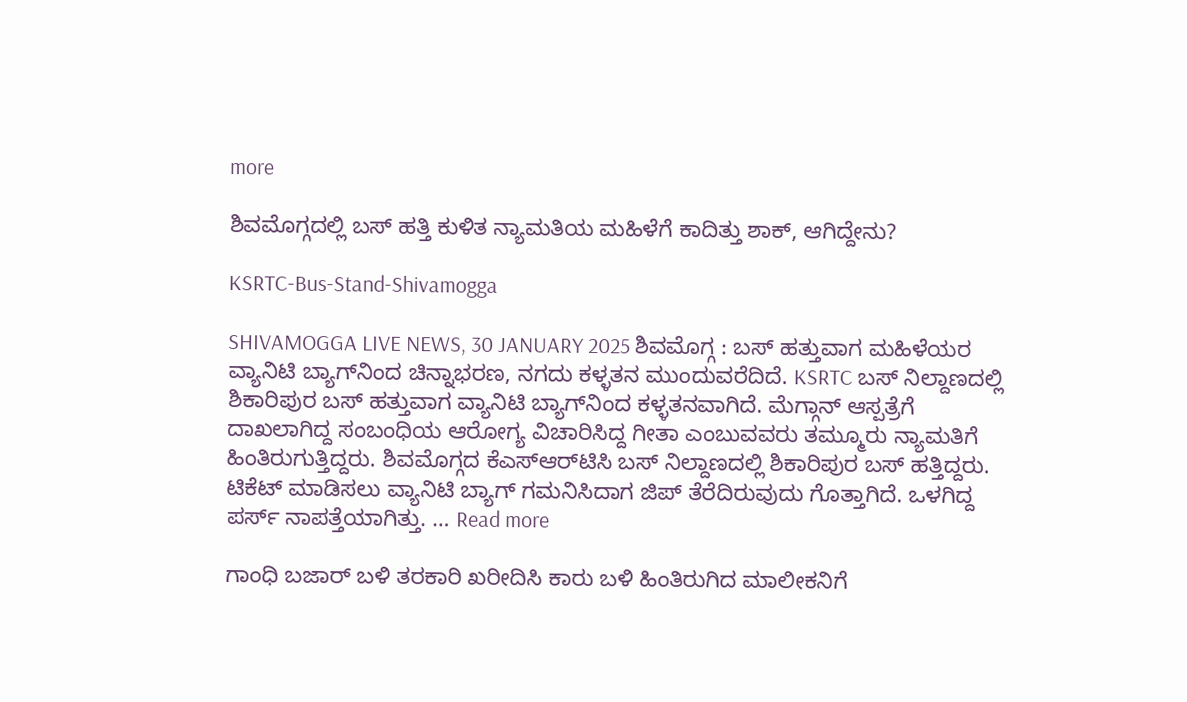more

ಶಿವಮೊಗ್ಗದಲ್ಲಿ ಬಸ್‌ ಹತ್ತಿ ಕುಳಿತ ನ್ಯಾಮತಿಯ ಮಹಿಳೆಗೆ ಕಾದಿತ್ತು ಶಾಕ್‌, ಆಗಿದ್ದೇನು?

KSRTC-Bus-Stand-Shivamogga

SHIVAMOGGA LIVE NEWS, 30 JANUARY 2025 ಶಿವಮೊಗ್ಗ : ಬಸ್‌ ಹತ್ತುವಾಗ ಮಹಿಳೆಯರ ವ್ಯಾನಿಟಿ ಬ್ಯಾಗ್‌ನಿಂದ ಚಿನ್ನಾಭರಣ, ನಗದು ಕಳ್ಳತನ ಮುಂದುವರೆದಿದೆ. KSRTC ಬಸ್‌ ನಿಲ್ದಾಣದಲ್ಲಿ ಶಿಕಾರಿಪುರ ಬಸ್‌ ಹತ್ತುವಾಗ ವ್ಯಾನಿಟಿ ಬ್ಯಾಗ್‌ನಿಂದ ಕಳ್ಳತನವಾಗಿದೆ. ಮೆಗ್ಗಾನ್‌ ಆಸ್ಪತ್ರೆಗೆ ದಾಖಲಾಗಿದ್ದ ಸಂಬಂಧಿಯ ಆರೋಗ್ಯ ವಿಚಾರಿಸಿದ್ದ ಗೀತಾ ಎಂಬುವವರು ತಮ್ಮೂರು ನ್ಯಾಮತಿಗೆ ಹಿಂತಿರುಗುತ್ತಿದ್ದರು. ಶಿವಮೊಗ್ಗದ ಕೆಎಸ್‌ಆರ್‌ಟಿಸಿ ಬಸ್‌ ನಿಲ್ದಾಣದಲ್ಲಿ ಶಿಕಾರಿಪುರ ಬಸ್‌ ಹತ್ತಿದ್ದರು. ಟಿಕೆಟ್‌ ಮಾಡಿಸಲು ವ್ಯಾನಿಟಿ ಬ್ಯಾಗ್‌ ಗಮನಿಸಿದಾಗ ಜಿಪ್‌ ತೆರೆದಿರುವುದು ಗೊತ್ತಾಗಿದೆ. ಒಳಗಿದ್ದ ಪರ್ಸ್‌ ನಾಪತ್ತೆಯಾಗಿತ್ತು. … Read more

ಗಾಂಧಿ ಬಜಾರ್‌ ಬಳಿ ತರಕಾರಿ ಖರೀದಿಸಿ ಕಾರು ಬಳಿ ಹಿಂತಿರುಗಿದ ಮಾಲೀಕನಿಗೆ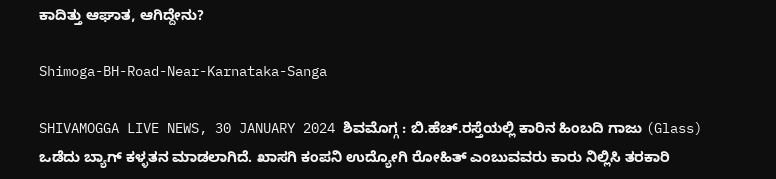ಕಾದಿತ್ತು ಆಘಾತ, ಆಗಿದ್ದೇನು?

Shimoga-BH-Road-Near-Karnataka-Sanga

SHIVAMOGGA LIVE NEWS, 30 JANUARY 2024 ಶಿವಮೊಗ್ಗ : ಬಿ.ಹೆಚ್‌.ರಸ್ತೆಯಲ್ಲಿ ಕಾರಿನ ಹಿಂಬದಿ ಗಾಜು (Glass) ಒಡೆದು ಬ್ಯಾಗ್‌ ಕಳ್ಳತನ ಮಾಡಲಾಗಿದೆ. ಖಾಸಗಿ ಕಂಪನಿ ಉದ್ಯೋಗಿ ರೋಹಿತ್‌ ಎಂಬುವವರು ಕಾರು ನಿಲ್ಲಿಸಿ ತರಕಾರಿ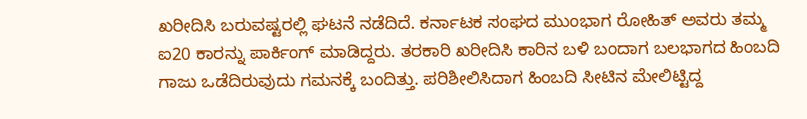ಖರೀದಿಸಿ ಬರುವಷ್ಟರಲ್ಲಿ ಘಟನೆ ನಡೆದಿದೆ. ಕರ್ನಾಟಕ ಸಂಘದ ಮುಂಭಾಗ ರೋಹಿತ್‌ ಅವರು ತಮ್ಮ ಐ20 ಕಾರನ್ನು ಪಾರ್ಕಿಂಗ್‌ ಮಾಡಿದ್ದರು. ತರಕಾರಿ ಖರೀದಿಸಿ ಕಾರಿನ ಬಳಿ ಬಂದಾಗ ಬಲಭಾಗದ ಹಿಂಬದಿ ಗಾಜು ಒಡೆದಿರುವುದು ಗಮನಕ್ಕೆ ಬಂದಿತ್ತು. ಪರಿಶೀಲಿಸಿದಾಗ ಹಿಂಬದಿ ಸೀಟಿನ ಮೇಲಿಟ್ಟಿದ್ದ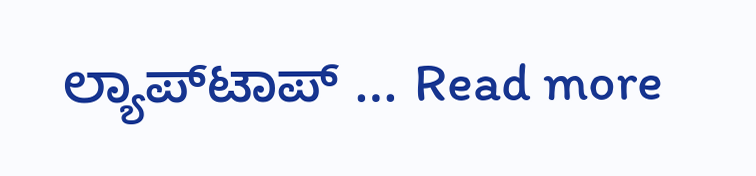ಲ್ಯಾಪ್‌ಟಾಪ್‌ … Read more